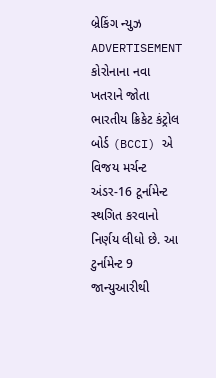બ્રેકિંગ ન્યુઝ
ADVERTISEMENT
કોરોનાના નવા ખતરાને જોતા ભારતીય ક્રિકેટ કંટ્રોલ બોર્ડ (BCCI) એ વિજય મર્ચન્ટ અંડર-16 ટૂર્નામેન્ટ સ્થગિત કરવાનો નિર્ણય લીધો છે. આ ટુર્નામેન્ટ 9 જાન્યુઆરીથી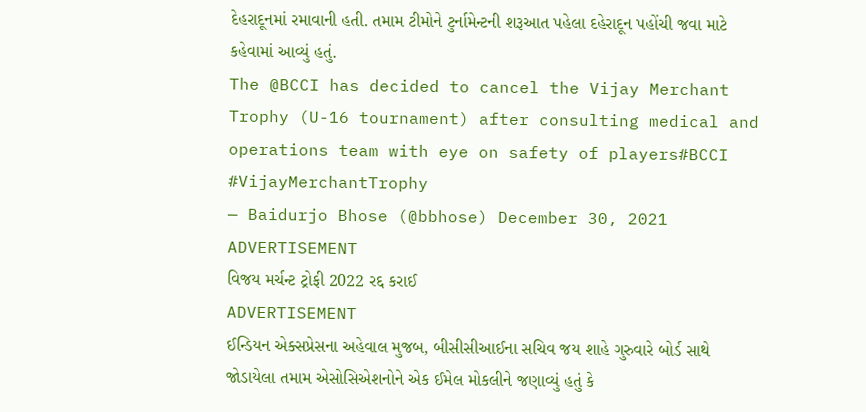દેહરાદૂનમાં રમાવાની હતી. તમામ ટીમોને ટુર્નામેન્ટની શરૂઆત પહેલા દહેરાદૂન પહોંચી જવા માટે કહેવામાં આવ્યું હતું.
The @BCCI has decided to cancel the Vijay Merchant Trophy (U-16 tournament) after consulting medical and operations team with eye on safety of players#BCCI #VijayMerchantTrophy
— Baidurjo Bhose (@bbhose) December 30, 2021
ADVERTISEMENT
વિજય મર્ચન્ટ ટ્રોફી 2022 રદ્દ કરાઈ
ADVERTISEMENT
ઈન્ડિયન એક્સપ્રેસના અહેવાલ મુજબ, બીસીસીઆઈના સચિવ જય શાહે ગુરુવારે બોર્ડ સાથે જોડાયેલા તમામ એસોસિએશનોને એક ઈમેલ મોકલીને જણાવ્યું હતું કે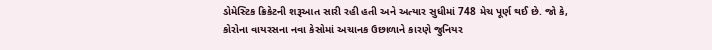ડોમેસ્ટિક ક્રિકેટની શરૂઆત સારી રહી હતી અને અત્યાર સુધીમાં 748 મેચ પૂર્ણ થઈ છે. જો કે, કોરોના વાયરસના નવા કેસોમાં અચાનક ઉછાળાને કારણે જુનિયર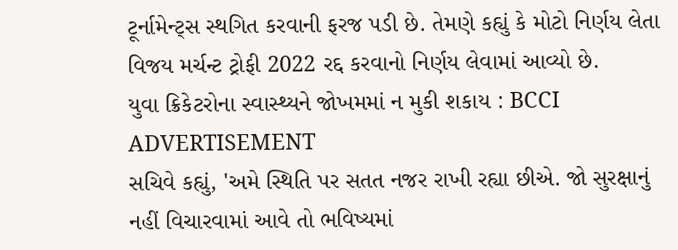ટૂર્નામેન્ટ્સ સ્થગિત કરવાની ફરજ પડી છે. તેમણે કહ્યું કે મોટો નિર્ણય લેતા વિજય મર્ચન્ટ ટ્રોફી 2022 રદ્દ કરવાનો નિર્ણય લેવામાં આવ્યો છે.
યુવા ક્રિકેટરોના સ્વાસ્થ્યને જોખમમાં ન મુકી શકાય : BCCI
ADVERTISEMENT
સચિવે કહ્યું, 'અમે સ્થિતિ પર સતત નજર રાખી રહ્યા છીએ. જો સુરક્ષાનું નહીં વિચારવામાં આવે તો ભવિષ્યમાં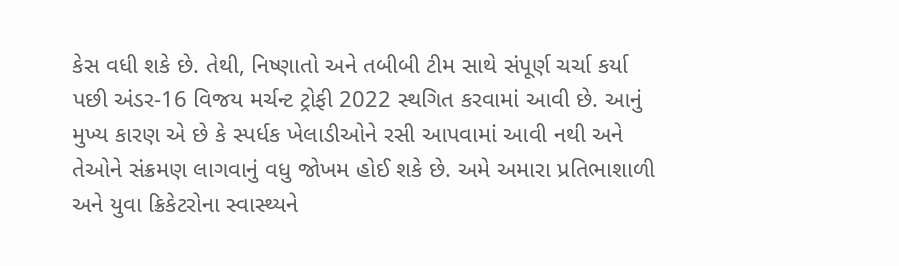કેસ વધી શકે છે. તેથી, નિષ્ણાતો અને તબીબી ટીમ સાથે સંપૂર્ણ ચર્ચા કર્યા પછી અંડર-16 વિજય મર્ચન્ટ ટ્રોફી 2022 સ્થગિત કરવામાં આવી છે. આનું મુખ્ય કારણ એ છે કે સ્પર્ધક ખેલાડીઓને રસી આપવામાં આવી નથી અને તેઓને સંક્રમણ લાગવાનું વધુ જોખમ હોઈ શકે છે. અમે અમારા પ્રતિભાશાળી અને યુવા ક્રિકેટરોના સ્વાસ્થ્યને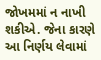જોખમમાં ન નાખી શકીએ. જેના કારણે આ નિર્ણય લેવામાં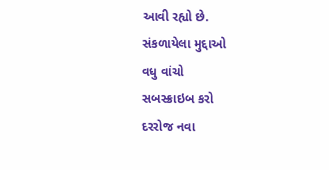આવી રહ્યો છે.
સંકળાયેલા મુદ્દાઓ
વધુ વાંચો
સબસ્ક્રાઇબ કરો
દરરોજ નવા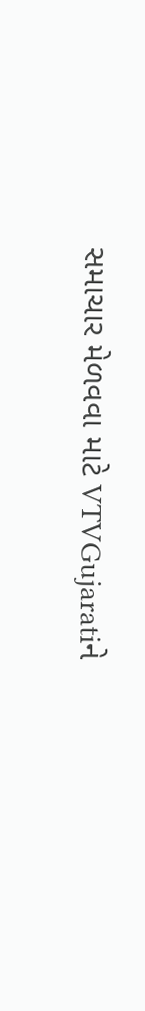સમાચાર મેળવવા માટે VTVGujaratiને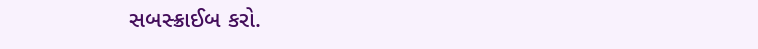સબસ્ક્રાઈબ કરો.